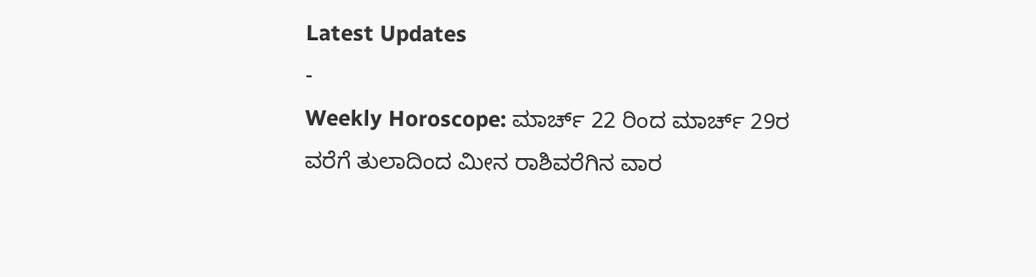Latest Updates
-
Weekly Horoscope: ಮಾರ್ಚ್ 22 ರಿಂದ ಮಾರ್ಚ್ 29ರ ವರೆಗೆ ತುಲಾದಿಂದ ಮೀನ ರಾಶಿವರೆಗಿನ ವಾರ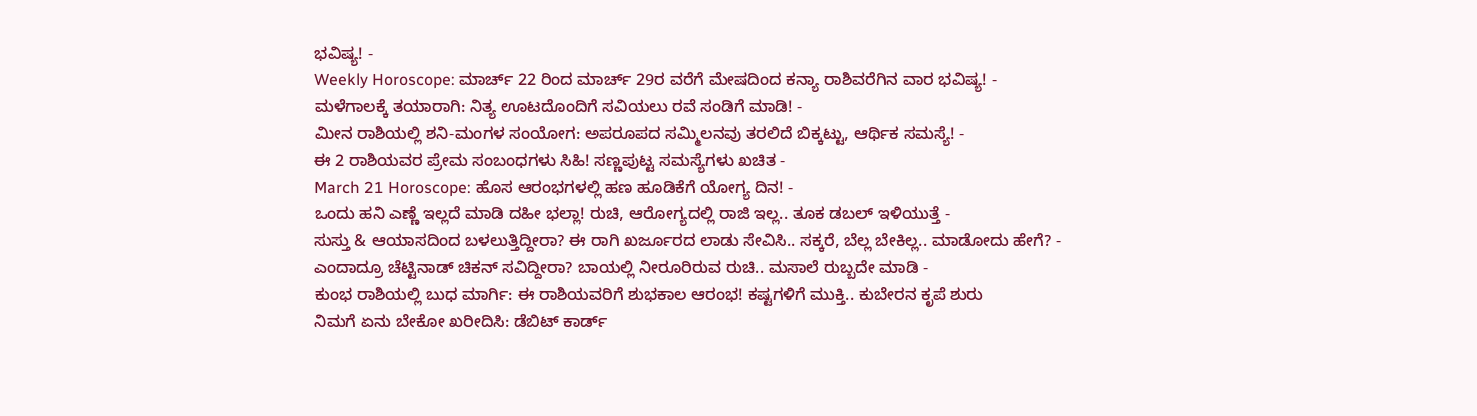ಭವಿಷ್ಯ! -
Weekly Horoscope: ಮಾರ್ಚ್ 22 ರಿಂದ ಮಾರ್ಚ್ 29ರ ವರೆಗೆ ಮೇಷದಿಂದ ಕನ್ಯಾ ರಾಶಿವರೆಗಿನ ವಾರ ಭವಿಷ್ಯ! -
ಮಳೆಗಾಲಕ್ಕೆ ತಯಾರಾಗಿ: ನಿತ್ಯ ಊಟದೊಂದಿಗೆ ಸವಿಯಲು ರವೆ ಸಂಡಿಗೆ ಮಾಡಿ! -
ಮೀನ ರಾಶಿಯಲ್ಲಿ ಶನಿ-ಮಂಗಳ ಸಂಯೋಗ: ಅಪರೂಪದ ಸಮ್ಮಿಲನವು ತರಲಿದೆ ಬಿಕ್ಕಟ್ಟು, ಆರ್ಥಿಕ ಸಮಸ್ಯೆ! -
ಈ 2 ರಾಶಿಯವರ ಪ್ರೇಮ ಸಂಬಂಧಗಳು ಸಿಹಿ! ಸಣ್ಣಪುಟ್ಟ ಸಮಸ್ಯೆಗಳು ಖಚಿತ -
March 21 Horoscope: ಹೊಸ ಆರಂಭಗಳಲ್ಲಿ ಹಣ ಹೂಡಿಕೆಗೆ ಯೋಗ್ಯ ದಿನ! -
ಒಂದು ಹನಿ ಎಣ್ಣೆ ಇಲ್ಲದೆ ಮಾಡಿ ದಹೀ ಭಲ್ಲಾ! ರುಚಿ, ಆರೋಗ್ಯದಲ್ಲಿ ರಾಜಿ ಇಲ್ಲ.. ತೂಕ ಡಬಲ್ ಇಳಿಯುತ್ತೆ -
ಸುಸ್ತು & ಆಯಾಸದಿಂದ ಬಳಲುತ್ತಿದ್ದೀರಾ? ಈ ರಾಗಿ ಖರ್ಜೂರದ ಲಾಡು ಸೇವಿಸಿ.. ಸಕ್ಕರೆ, ಬೆಲ್ಲ ಬೇಕಿಲ್ಲ.. ಮಾಡೋದು ಹೇಗೆ? -
ಎಂದಾದ್ರೂ ಚೆಟ್ಟಿನಾಡ್ ಚಿಕನ್ ಸವಿದ್ದೀರಾ? ಬಾಯಲ್ಲಿ ನೀರೂರಿರುವ ರುಚಿ.. ಮಸಾಲೆ ರುಬ್ಬದೇ ಮಾಡಿ -
ಕುಂಭ ರಾಶಿಯಲ್ಲಿ ಬುಧ ಮಾರ್ಗಿ: ಈ ರಾಶಿಯವರಿಗೆ ಶುಭಕಾಲ ಆರಂಭ! ಕಷ್ಟಗಳಿಗೆ ಮುಕ್ತಿ.. ಕುಬೇರನ ಕೃಪೆ ಶುರು
ನಿಮಗೆ ಏನು ಬೇಕೋ ಖರೀದಿಸಿ: ಡೆಬಿಟ್ ಕಾರ್ಡ್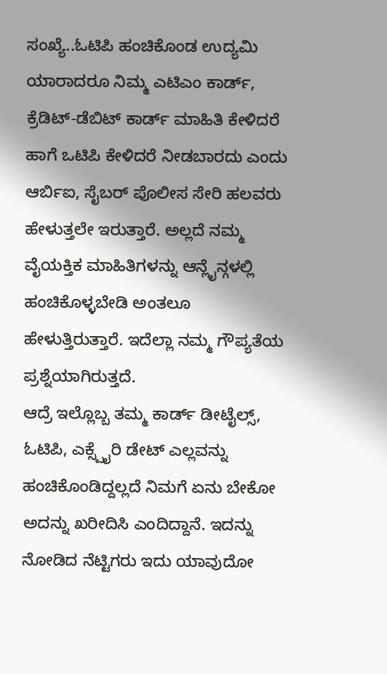ಸಂಖ್ಯೆ..ಓಟಿಪಿ ಹಂಚಿಕೊಂಡ ಉದ್ಯಮಿ
ಯಾರಾದರೂ ನಿಮ್ಮ ಎಟಿಎಂ ಕಾರ್ಡ್, ಕ್ರೆಡಿಟ್-ಡೆಬಿಟ್ ಕಾರ್ಡ್ ಮಾಹಿತಿ ಕೇಳಿದರೆ ಹಾಗೆ ಒಟಿಪಿ ಕೇಳಿದರೆ ನೀಡಬಾರದು ಎಂದು ಆರ್ಬಿಐ, ಸೈಬರ್ ಪೊಲೀಸ ಸೇರಿ ಹಲವರು ಹೇಳುತ್ತಲೇ ಇರುತ್ತಾರೆ. ಅಲ್ಲದೆ ನಮ್ಮ ವೈಯಕ್ತಿಕ ಮಾಹಿತಿಗಳನ್ನು ಆನ್ಲೈನ್ಗಳಲ್ಲಿ ಹಂಚಿಕೊಳ್ಳಬೇಡಿ ಅಂತಲೂ ಹೇಳುತ್ತಿರುತ್ತಾರೆ. ಇದೆಲ್ಲಾ ನಮ್ಮ ಗೌಪ್ಯತೆಯ ಪ್ರಶ್ನೆಯಾಗಿರುತ್ತದೆ.
ಆದ್ರೆ ಇಲ್ಲೊಬ್ಬ ತಮ್ಮ ಕಾರ್ಡ್ ಡೀಟೈಲ್ಸ್, ಓಟಿಪಿ, ಎಕ್ಸ್ಪೈರಿ ಡೇಟ್ ಎಲ್ಲವನ್ನು ಹಂಚಿಕೊಂಡಿದ್ದಲ್ಲದೆ ನಿಮಗೆ ಏನು ಬೇಕೋ ಅದನ್ನು ಖರೀದಿಸಿ ಎಂದಿದ್ದಾನೆ. ಇದನ್ನು ನೋಡಿದ ನೆಟ್ಟಿಗರು ಇದು ಯಾವುದೋ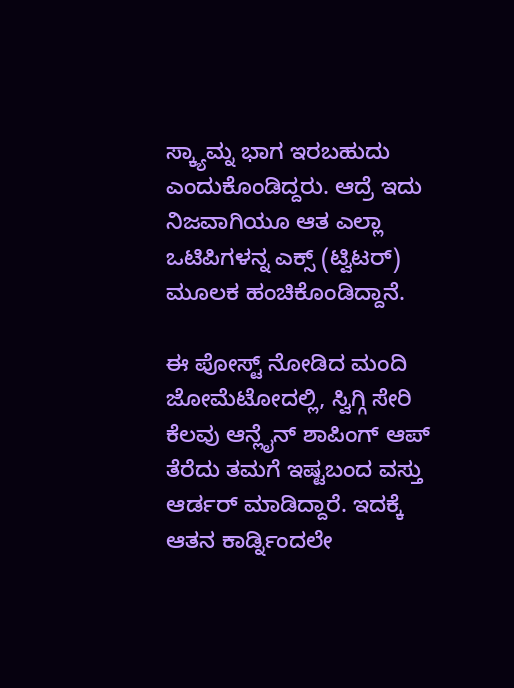ಸ್ಕ್ಯಾಮ್ನ ಭಾಗ ಇರಬಹುದು ಎಂದುಕೊಂಡಿದ್ದರು. ಆದ್ರೆ ಇದು ನಿಜವಾಗಿಯೂ ಆತ ಎಲ್ಲಾ ಒಟಿಪಿಗಳನ್ನ ಎಕ್ಸ್ (ಟ್ವಿಟರ್) ಮೂಲಕ ಹಂಚಿಕೊಂಡಿದ್ದಾನೆ.

ಈ ಪೋಸ್ಟ್ ನೋಡಿದ ಮಂದಿ ಜೋಮೆಟೋದಲ್ಲಿ, ಸ್ವಿಗ್ಗಿ ಸೇರಿ ಕೆಲವು ಆನ್ಲೈನ್ ಶಾಪಿಂಗ್ ಆಪ್ ತೆರೆದು ತಮಗೆ ಇಷ್ಟಬಂದ ವಸ್ತು ಆರ್ಡರ್ ಮಾಡಿದ್ದಾರೆ. ಇದಕ್ಕೆ ಆತನ ಕಾರ್ಡ್ನಿಂದಲೇ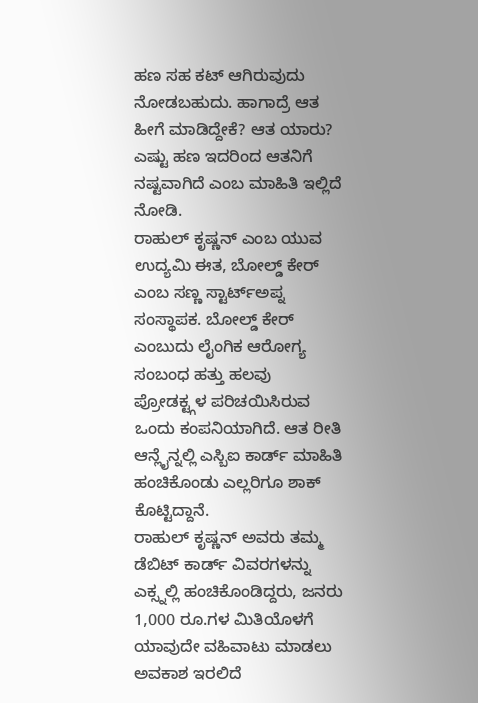ಹಣ ಸಹ ಕಟ್ ಆಗಿರುವುದು ನೋಡಬಹುದು. ಹಾಗಾದ್ರೆ ಆತ ಹೀಗೆ ಮಾಡಿದ್ದೇಕೆ? ಆತ ಯಾರು? ಎಷ್ಟು ಹಣ ಇದರಿಂದ ಆತನಿಗೆ ನಷ್ಟವಾಗಿದೆ ಎಂಬ ಮಾಹಿತಿ ಇಲ್ಲಿದೆ ನೋಡಿ.
ರಾಹುಲ್ ಕೃಷ್ಣನ್ ಎಂಬ ಯುವ ಉದ್ಯಮಿ ಈತ, ಬೋಲ್ಡ್ ಕೇರ್ ಎಂಬ ಸಣ್ಣ ಸ್ಟಾರ್ಟ್ಅಪ್ನ ಸಂಸ್ಥಾಪಕ. ಬೋಲ್ಡ್ ಕೇರ್ ಎಂಬುದು ಲೈಂಗಿಕ ಆರೋಗ್ಯ ಸಂಬಂಧ ಹತ್ತು ಹಲವು ಪ್ರೋಡಕ್ಟ್ಗಳ ಪರಿಚಯಿಸಿರುವ ಒಂದು ಕಂಪನಿಯಾಗಿದೆ. ಆತ ರೀತಿ ಆನ್ಲೈನ್ನಲ್ಲಿ ಎಸ್ಬಿಐ ಕಾರ್ಡ್ ಮಾಹಿತಿ ಹಂಚಿಕೊಂಡು ಎಲ್ಲರಿಗೂ ಶಾಕ್ ಕೊಟ್ಟಿದ್ದಾನೆ.
ರಾಹುಲ್ ಕೃಷ್ಣನ್ ಅವರು ತಮ್ಮ ಡೆಬಿಟ್ ಕಾರ್ಡ್ ವಿವರಗಳನ್ನು ಎಕ್ಸ್ನಲ್ಲಿ ಹಂಚಿಕೊಂಡಿದ್ದರು, ಜನರು 1,000 ರೂ.ಗಳ ಮಿತಿಯೊಳಗೆ ಯಾವುದೇ ವಹಿವಾಟು ಮಾಡಲು ಅವಕಾಶ ಇರಲಿದೆ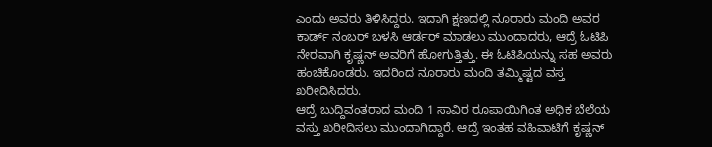ಎಂದು ಅವರು ತಿಳಿಸಿದ್ದರು. ಇದಾಗಿ ಕ್ಷಣದಲ್ಲಿ ನೂರಾರು ಮಂದಿ ಅವರ ಕಾರ್ಡ್ ನಂಬರ್ ಬಳಸಿ ಆರ್ಡರ್ ಮಾಡಲು ಮುಂದಾದರು, ಆದ್ರೆ ಓಟಿಪಿ ನೇರವಾಗಿ ಕೃಷ್ಣನ್ ಅವರಿಗೆ ಹೋಗುತ್ತಿತ್ತು. ಈ ಓಟಿಪಿಯನ್ನು ಸಹ ಅವರು ಹಂಚಿಕೊಂಡರು. ಇದರಿಂದ ನೂರಾರು ಮಂದಿ ತಮ್ಮಿಷ್ಟದ ವಸ್ತ ಖರೀದಿಸಿದರು.
ಆದ್ರೆ ಬುದ್ದಿವಂತರಾದ ಮಂದಿ 1 ಸಾವಿರ ರೂಪಾಯಿಗಿಂತ ಅಧಿಕ ಬೆಲೆಯ ವಸ್ತು ಖರೀದಿಸಲು ಮುಂದಾಗಿದ್ದಾರೆ. ಆದ್ರೆ ಇಂತಹ ವಹಿವಾಟಿಗೆ ಕೃಷ್ಣನ್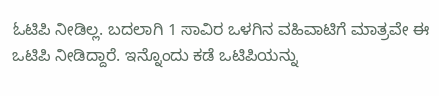ಓಟಿಪಿ ನೀಡಿಲ್ಲ. ಬದಲಾಗಿ 1 ಸಾವಿರ ಒಳಗಿನ ವಹಿವಾಟಿಗೆ ಮಾತ್ರವೇ ಈ ಒಟಿಪಿ ನೀಡಿದ್ದಾರೆ. ಇನ್ನೊಂದು ಕಡೆ ಒಟಿಪಿಯನ್ನು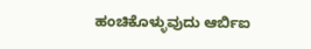ಹಂಚಿಕೊಳ್ಳುವುದು ಆರ್ಬಿಐ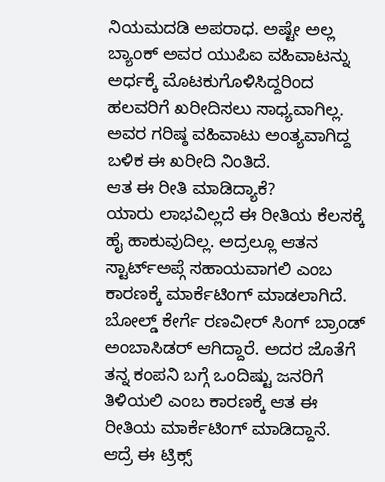ನಿಯಮದಡಿ ಅಪರಾಧ. ಅಷ್ಟೇ ಅಲ್ಲ ಬ್ಯಾಂಕ್ ಅವರ ಯುಪಿಐ ವಹಿವಾಟನ್ನು ಅರ್ಧಕ್ಕೆ ಮೊಟಕುಗೊಳಿಸಿದ್ದರಿಂದ ಹಲವರಿಗೆ ಖರೀದಿಸಲು ಸಾಧ್ಯವಾಗಿಲ್ಲ. ಅವರ ಗರಿಷ್ಠ ವಹಿವಾಟು ಅಂತ್ಯವಾಗಿದ್ದ ಬಳಿಕ ಈ ಖರೀದಿ ನಿಂತಿದೆ.
ಆತ ಈ ರೀತಿ ಮಾಡಿದ್ಯಾಕೆ?
ಯಾರು ಲಾಭವಿಲ್ಲದೆ ಈ ರೀತಿಯ ಕೆಲಸಕ್ಕೆ ಹೈ ಹಾಕುವುದಿಲ್ಲ. ಅದ್ರಲ್ಲೂ ಆತನ ಸ್ಟಾರ್ಟ್ಅಪ್ಗೆ ಸಹಾಯವಾಗಲಿ ಎಂಬ ಕಾರಣಕ್ಕೆ ಮಾರ್ಕೆಟಿಂಗ್ ಮಾಡಲಾಗಿದೆ. ಬೋಲ್ಡ್ ಕೇರ್ಗೆ ರಣವೀರ್ ಸಿಂಗ್ ಬ್ರಾಂಡ್ ಅಂಬಾಸಿಡರ್ ಆಗಿದ್ದಾರೆ. ಅದರ ಜೊತೆಗೆ ತನ್ನ ಕಂಪನಿ ಬಗ್ಗೆ ಒಂದಿಷ್ಟು ಜನರಿಗೆ ತಿಳಿಯಲಿ ಎಂಬ ಕಾರಣಕ್ಕೆ ಆತ ಈ ರೀತಿಯ ಮಾರ್ಕೆಟಿಂಗ್ ಮಾಡಿದ್ದಾನೆ.
ಆದ್ರೆ ಈ ಟ್ರಿಕ್ಸ್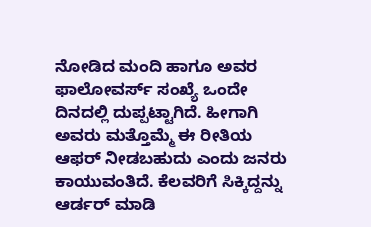ನೋಡಿದ ಮಂದಿ ಹಾಗೂ ಅವರ ಫಾಲೋವರ್ಸ್ ಸಂಖ್ಯೆ ಒಂದೇ ದಿನದಲ್ಲಿ ದುಪ್ಪಟ್ಟಾಗಿದೆ. ಹೀಗಾಗಿ ಅವರು ಮತ್ತೊಮ್ಮೆ ಈ ರೀತಿಯ ಆಫರ್ ನೀಡಬಹುದು ಎಂದು ಜನರು ಕಾಯುವಂತಿದೆ. ಕೆಲವರಿಗೆ ಸಿಕ್ಕಿದ್ದನ್ನು ಆರ್ಡರ್ ಮಾಡಿ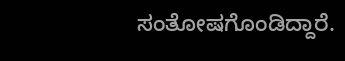ಸಂತೋಷಗೊಂಡಿದ್ದಾರೆ.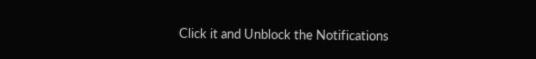Click it and Unblock the Notifications